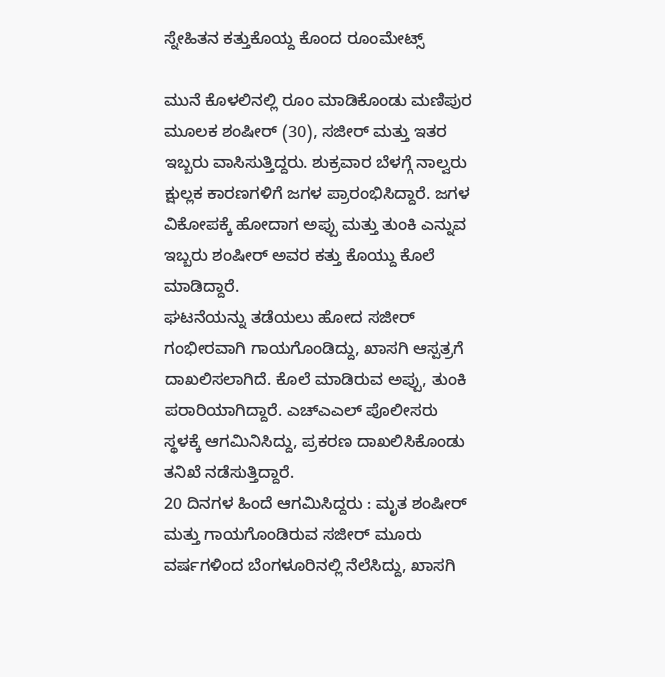ಸ್ನೇಹಿತನ ಕತ್ತುಕೊಯ್ದ ಕೊಂದ ರೂಂಮೇಟ್ಸ್

ಮುನೆ ಕೊಳಲಿನಲ್ಲಿ ರೂಂ ಮಾಡಿಕೊಂಡು ಮಣಿಪುರ ಮೂಲಕ ಶಂಷೀರ್ (30), ಸಜೀರ್ ಮತ್ತು ಇತರ ಇಬ್ಬರು ವಾಸಿಸುತ್ತಿದ್ದರು. ಶುಕ್ರವಾರ ಬೆಳಗ್ಗೆ ನಾಲ್ವರು ಕ್ಷುಲ್ಲಕ ಕಾರಣಗಳಿಗೆ ಜಗಳ ಪ್ರಾರಂಭಿಸಿದ್ದಾರೆ. ಜಗಳ ವಿಕೋಪಕ್ಕೆ ಹೋದಾಗ ಅಪ್ಪು ಮತ್ತು ತುಂಕಿ ಎನ್ನುವ ಇಬ್ಬರು ಶಂಷೀರ್ ಅವರ ಕತ್ತು ಕೊಯ್ದು ಕೊಲೆ ಮಾಡಿದ್ದಾರೆ.
ಘಟನೆಯನ್ನು ತಡೆಯಲು ಹೋದ ಸಜೀರ್ ಗಂಭೀರವಾಗಿ ಗಾಯಗೊಂಡಿದ್ದು, ಖಾಸಗಿ ಆಸ್ಪತ್ರಗೆ ದಾಖಲಿಸಲಾಗಿದೆ. ಕೊಲೆ ಮಾಡಿರುವ ಅಪ್ಪು, ತುಂಕಿ ಪರಾರಿಯಾಗಿದ್ದಾರೆ. ಎಚ್ಎಎಲ್ ಪೊಲೀಸರು ಸ್ಥಳಕ್ಕೆ ಆಗಮಿನಿಸಿದ್ದು, ಪ್ರಕರಣ ದಾಖಲಿಸಿಕೊಂಡು ತನಿಖೆ ನಡೆಸುತ್ತಿದ್ದಾರೆ.
20 ದಿನಗಳ ಹಿಂದೆ ಆಗಮಿಸಿದ್ದರು : ಮೃತ ಶಂಷೀರ್ ಮತ್ತು ಗಾಯಗೊಂಡಿರುವ ಸಜೀರ್ ಮೂರು ವರ್ಷಗಳಿಂದ ಬೆಂಗಳೂರಿನಲ್ಲಿ ನೆಲೆಸಿದ್ದು, ಖಾಸಗಿ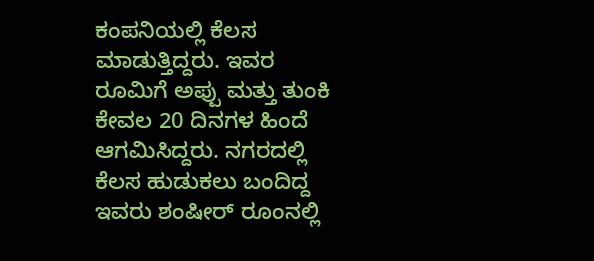ಕಂಪನಿಯಲ್ಲಿ ಕೆಲಸ ಮಾಡುತ್ತಿದ್ದರು. ಇವರ ರೂಮಿಗೆ ಅಪ್ಪು ಮತ್ತು ತುಂಕಿ ಕೇವಲ 20 ದಿನಗಳ ಹಿಂದೆ ಆಗಮಿಸಿದ್ದರು. ನಗರದಲ್ಲಿ ಕೆಲಸ ಹುಡುಕಲು ಬಂದಿದ್ದ ಇವರು ಶಂಷೀರ್ ರೂಂನಲ್ಲಿ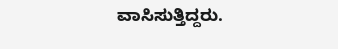ವಾಸಿಸುತ್ತಿದ್ದರು.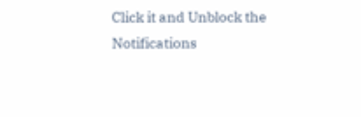Click it and Unblock the Notifications